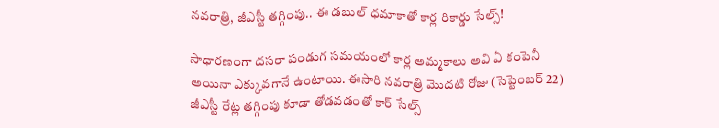నవరాత్రి, జీఎస్టీ తగ్గింపు.. ఈ డబుల్ ధమాకాతో కార్ల రికార్డు సేల్స్!

సాధారణంగా దసరా పండుగ సమయంలో కార్ల అమ్మకాలు అవి ఏ కంపెనీ అయినా ఎక్కువగానే ఉంటాయి. ఈసారి నవరాత్రి మొదటి రోజు (సెప్టెంబర్ 22) జీఎస్టీ రేట్ల తగ్గింపు కూడా తోడవడంతో కార్ సేల్స్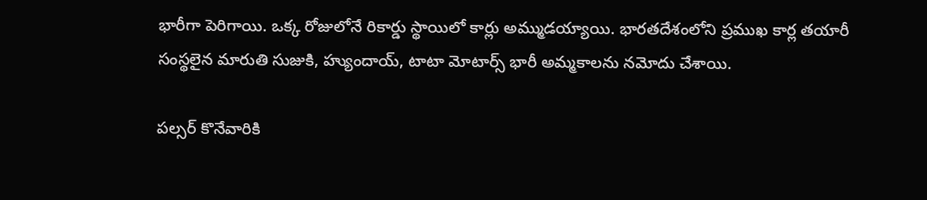భారీగా పెరిగాయి. ఒక్క రోజులోనే రికార్డు స్థాయిలో కార్లు అమ్ముడయ్యాయి. భారతదేశంలోని ప్రముఖ కార్ల తయారీ సంస్థలైన మారుతి సుజుకి, హ్యుందాయ్, టాటా మోటార్స్ భారీ అమ్మకాలను నమోదు చేశాయి.

పల్సర్ కొనేవారికి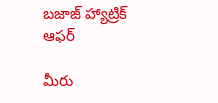బజాజ్ హ్యాట్రిక్ ఆఫర్

మీరు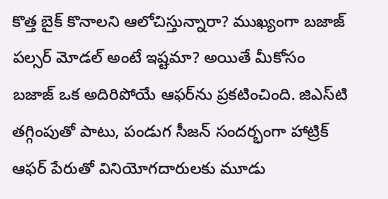కొత్త బైక్ కొనాలని ఆలోచిస్తున్నారా? ముఖ్యంగా బజాజ్ పల్సర్ మోడల్ అంటే ఇష్టమా? అయితే మీకోసం బజాజ్ ఒక అదిరిపోయే ఆఫర్‌ను ప్రకటించింది. జిఎస్‌టి తగ్గింపుతో పాటు, పండుగ సీజన్ సందర్భంగా హాట్రిక్ ఆఫర్ పేరుతో వినియోగదారులకు మూడు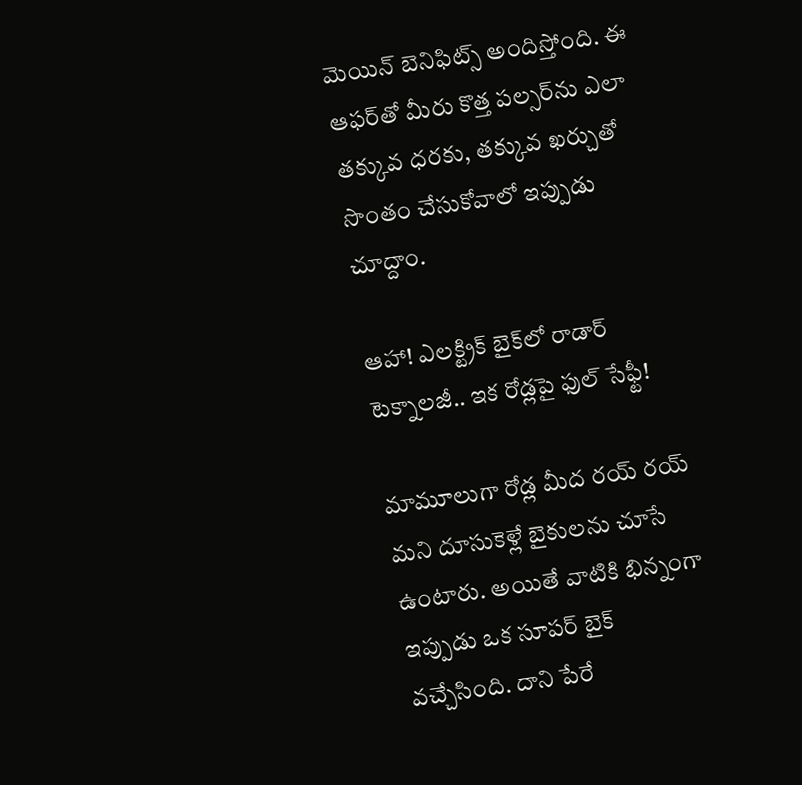మెయిన్ బెనిఫిట్స్ అందిస్తోంది. ఈ ఆఫర్‌తో మీరు కొత్త పల్సర్‌ను ఎలా తక్కువ ధరకు, తక్కువ ఖర్చుతో సొంతం చేసుకోవాలో ఇప్పుడు చూద్దాం.

ఆహా! ఎలక్ట్రిక్ బైక్‌లో రాడార్ టెక్నాలజీ.. ఇక రోడ్లపై ఫుల్ సేఫ్టీ!

మామూలుగా రోడ్ల మీద రయ్ రయ్ మని దూసుకెళ్లే బైకులను చూసే ఉంటారు. అయితే వాటికి భిన్నంగా ఇప్పుడు ఒక సూపర్ బైక్ వచ్చేసింది. దాని పేరే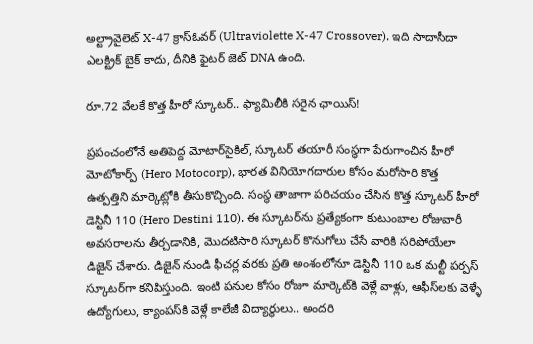అల్ట్రావైలెట్ X-47 క్రాస్‌ఓవర్ (Ultraviolette X-47 Crossover). ఇది సాదాసీదా ఎలక్ట్రిక్ బైక్ కాదు, దీనికి ఫైటర్ జెట్ DNA ఉంది.

రూ.72 వేలకే కొత్త హీరో స్కూటర్.. ఫ్యామిలీకి సరైన ఛాయిస్!

ప్రపంచంలోనే అతిపెద్ద మోటార్‌సైకిల్, స్కూటర్ తయారీ సంస్థగా పేరుగాంచిన హీరో మోటోకార్ప్ (Hero Motocorp), భారత వినియోగదారుల కోసం మరోసారి కొత్త ఉత్పత్తిని మార్కెట్లోకి తీసుకొచ్చింది. సంస్థ తాజాగా పరిచయం చేసిన కొత్త స్కూటర్ హీరో డెస్టినీ 110 (Hero Destini 110). ఈ స్కూటర్‌ను ప్రత్యేకంగా కుటుంబాల రోజువారీ అవసరాలను తీర్చడానికి, మొదటిసారి స్కూటర్ కొనుగోలు చేసే వారికి సరిపోయేలా డిజైన్ చేశారు. డిజైన్ నుండి ఫీచర్ల వరకు ప్రతి అంశంలోనూ డెస్టినీ 110 ఒక మల్టీ పర్పస్ స్కూటర్‌గా కనిపిస్తుంది. ఇంటి పనుల కోసం రోజూ మార్కెట్‌కి వెళ్లే వాళ్లు, ఆఫీస్‌లకు వెళ్ళే ఉద్యోగులు, క్యాంపస్‌కి వెళ్లే కాలేజీ విద్యార్థులు.. అందరి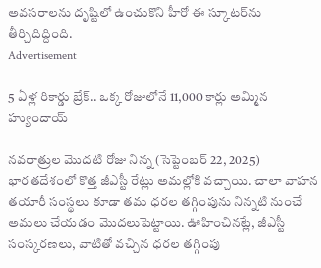అవసరాలను దృష్టిలో ఉంచుకొని హీరో ఈ స్కూటర్‌ను తీర్చిదిద్దింది.
Advertisement

5 ఏళ్ల రికార్డు బ్రేక్.. ఒక్క రోజులోనే 11,000 కార్లు అమ్మిన హ్యుందాయ్

నవరాత్రుల మొదటి రోజు నిన్న (సెప్టెంబర్ 22, 2025) భారతదేశంలో కొత్త జీఎస్టీ రేట్లు అమల్లోకి వచ్చాయి. చాలా వాహన తయారీ సంస్థలు కూడా తమ ధరల తగ్గింపును నిన్నటి నుంచే అమలు చేయడం మొదలుపెట్టాయి. ఊహించినట్లే, జీఎస్టీ సంస్కరణలు, వాటితో వచ్చిన ధరల తగ్గింపు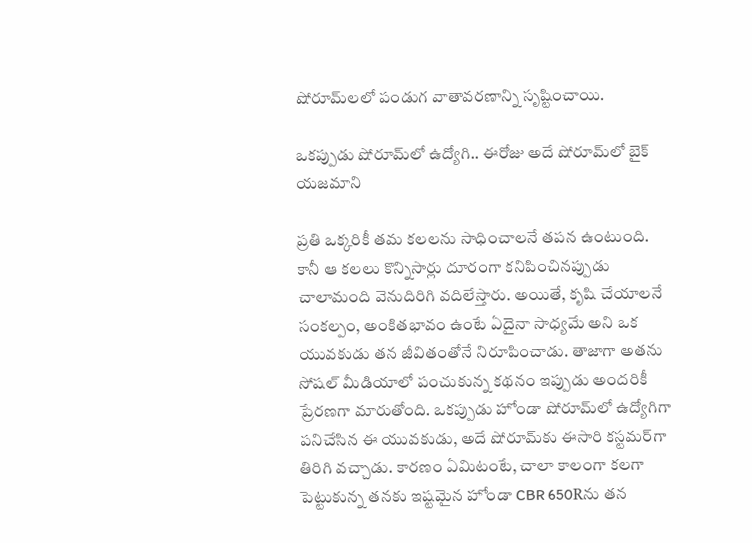షోరూమ్‌లలో పండుగ వాతావరణాన్ని సృష్టించాయి.

ఒకప్పుడు షోరూమ్‌లో ఉద్యోగి.. ఈరోజు అదే షోరూమ్‌లో బైక్ యజమాని

ప్రతి ఒక్కరికీ తమ కలలను సాధించాలనే తపన ఉంటుంది. కానీ ఆ కలలు కొన్నిసార్లు దూరంగా కనిపించినప్పుడు చాలామంది వెనుదిరిగి వదిలేస్తారు. అయితే, కృషి చేయాలనే సంకల్పం, అంకితభావం ఉంటే ఏదైనా సాధ్యమే అని ఒక యువకుడు తన జీవితంతోనే నిరూపించాడు. తాజాగా అతను సోషల్ మీడియాలో పంచుకున్న కథనం ఇప్పుడు అందరికీ ప్రేరణగా మారుతోంది. ఒకప్పుడు హోండా షోరూమ్‌లో ఉద్యోగిగా పనిచేసిన ఈ యువకుడు, అదే షోరూమ్‌కు ఈసారి కస్టమర్‌గా తిరిగి వచ్చాడు. కారణం ఏమిటంటే, చాలా కాలంగా కలగా పెట్టుకున్న తనకు ఇష్టమైన హోండా CBR 650Rను తన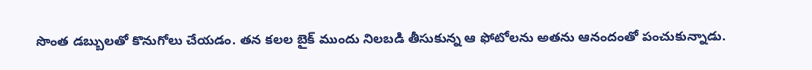సొంత డబ్బులతో కొనుగోలు చేయడం. తన కలల బైక్ ముందు నిలబడి తీసుకున్న ఆ ఫోటోలను అతను ఆనందంతో పంచుకున్నాడు.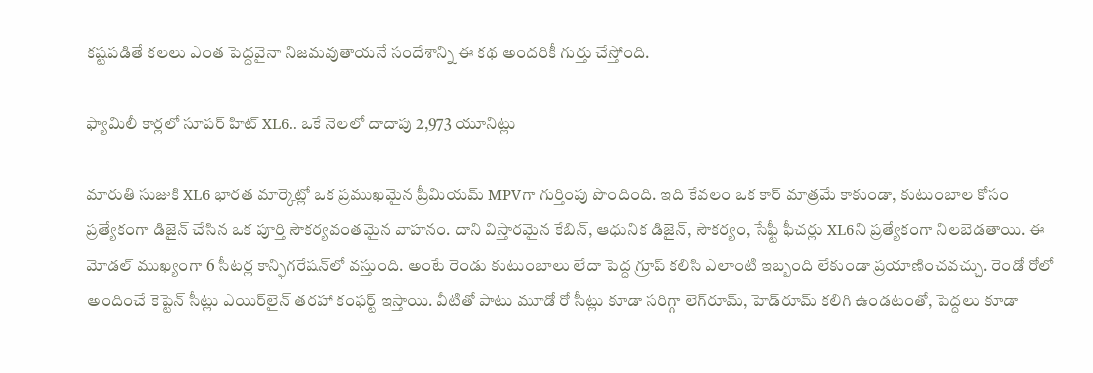కష్టపడితే కలలు ఎంత పెద్దవైనా నిజమవుతాయనే సందేశాన్ని ఈ కథ అందరికీ గుర్తు చేస్తోంది.

ఫ్యామిలీ కార్లలో సూపర్ హిట్ XL6.. ఒకే నెలలో దాదాపు 2,973 యూనిట్లు

మారుతి సుజుకి XL6 భారత మార్కెట్లో ఒక ప్రముఖమైన ప్రీమియమ్ MPVగా గుర్తింపు పొందింది. ఇది కేవలం ఒక కార్‌ మాత్రమే కాకుండా, కుటుంబాల కోసం ప్రత్యేకంగా డిజైన్‌ చేసిన ఒక పూర్తి సౌకర్యవంతమైన వాహనం. దాని విస్తారమైన కేబిన్‌, ఆధునిక డిజైన్‌, సౌకర్యం, సేఫ్టీ ఫీచర్లు XL6ని ప్రత్యేకంగా నిలబెడతాయి. ఈ మోడల్‌ ముఖ్యంగా 6 సీటర్ల కాన్ఫిగరేషన్‌లో వస్తుంది. అంటే రెండు కుటుంబాలు లేదా పెద్ద గ్రూప్‌ కలిసి ఎలాంటి ఇబ్బంది లేకుండా ప్రయాణించవచ్చు. రెండో రోలో అందించే కెప్టెన్‌ సీట్లు ఎయిర్‌లైన్‌ తరహా కంఫర్ట్‌ ఇస్తాయి. వీటితో పాటు మూడో రో సీట్లు కూడా సరిగ్గా లెగ్‌రూమ్‌, హెడ్‌రూమ్‌ కలిగి ఉండటంతో, పెద్దలు కూడా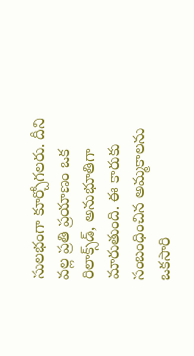సులభంగా కూర్చోగలరు. దీని వల్ల ప్రతి ప్రయాణం ఒక రిలాక్స్‌డ్‌, అనుభూతిగా మారుతుంది. ఈ కారుకు సంబంధించిన అమ్మకాలను ఒకసారి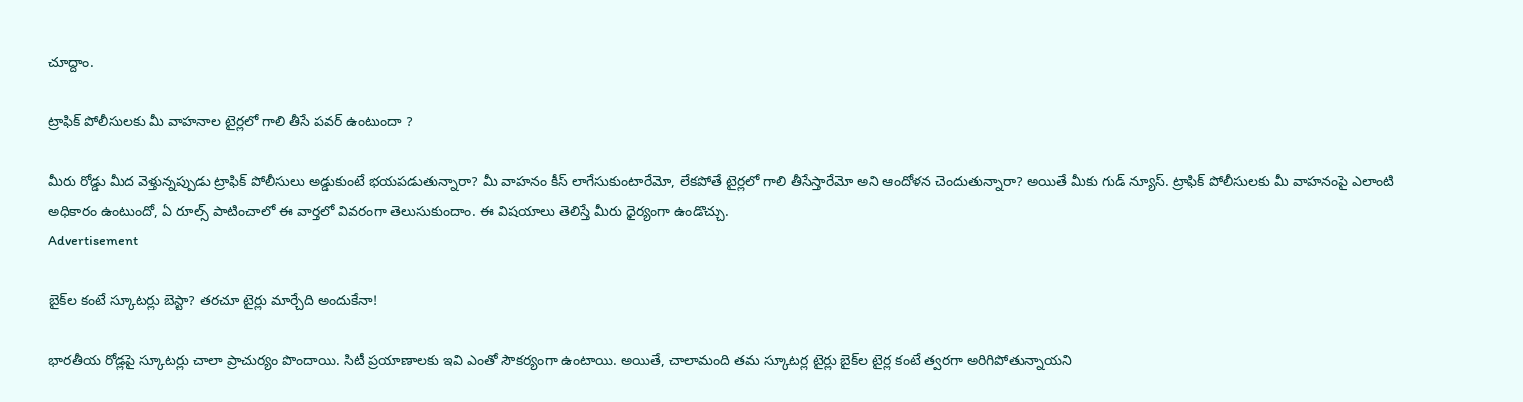చూద్దాం.

ట్రాఫిక్ పోలీసులకు మీ వాహనాల టైర్లలో గాలి తీసే పవర్ ఉంటుందా ?

మీరు రోడ్డు మీద వెళ్తున్నప్పుడు ట్రాఫిక్ పోలీసులు అడ్డుకుంటే భయపడుతున్నారా? మీ వాహనం కీస్ లాగేసుకుంటారేమో, లేకపోతే టైర్లలో గాలి తీసేస్తారేమో అని ఆందోళన చెందుతున్నారా? అయితే మీకు గుడ్ న్యూస్. ట్రాఫిక్ పోలీసులకు మీ వాహనంపై ఎలాంటి అధికారం ఉంటుందో, ఏ రూల్స్ పాటించాలో ఈ వార్తలో వివరంగా తెలుసుకుందాం. ఈ విషయాలు తెలిస్తే మీరు ధైర్యంగా ఉండొచ్చు.
Advertisement

బైక్‌ల కంటే స్కూటర్లు బెస్టా? తరచూ టైర్లు మార్చేది అందుకేనా!

భారతీయ రోడ్లపై స్కూటర్లు చాలా ప్రాచుర్యం పొందాయి. సిటీ ప్రయాణాలకు ఇవి ఎంతో సౌకర్యంగా ఉంటాయి. అయితే, చాలామంది తమ స్కూటర్ల టైర్లు బైక్‌ల టైర్ల కంటే త్వరగా అరిగిపోతున్నాయని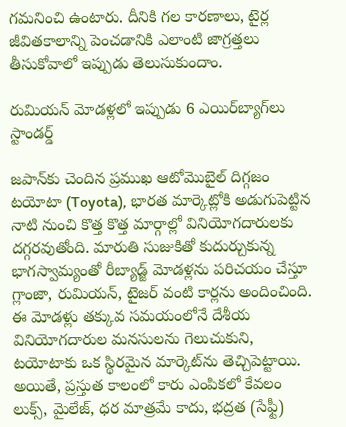గమనించి ఉంటారు. దీనికి గల కారణాలు, టైర్ల జీవితకాలాన్ని పెంచడానికి ఎలాంటి జాగ్రత్తలు తీసుకోవాలో ఇప్పుడు తెలుసుకుందాం.

రుమియన్ మోడళ్లలో ఇప్పుడు 6 ఎయిర్‌బ్యాగ్‌లు స్టాండర్డ్

జపాన్‌కు చెందిన ప్రముఖ ఆటోమొబైల్ దిగ్గజం టయోటా (Toyota), భారత మార్కెట్లోకి అడుగుపెట్టిన నాటి నుంచి కొత్త కొత్త మార్గాల్లో వినియోగదారులకు దగ్గరవుతోంది. మారుతి సుజుకితో కుదుర్చుకున్న భాగస్వామ్యంతో రీబ్యాడ్జ్ మోడళ్లను పరిచయం చేస్తూ గ్లాంజా, రుమియన్, టైజర్ వంటి కార్లను అందించింది. ఈ మోడళ్లు తక్కువ సమయంలోనే దేశీయ వినియోగదారుల మనసులను గెలుచుకుని, టయోటాకు ఒక స్థిరమైన మార్కెట్‌ను తెచ్చిపెట్టాయి. అయితే, ప్రస్తుత కాలంలో కారు ఎంపికలో కేవలం లుక్స్, మైలేజ్, ధర మాత్రమే కాదు, భద్రత (సేఫ్టీ)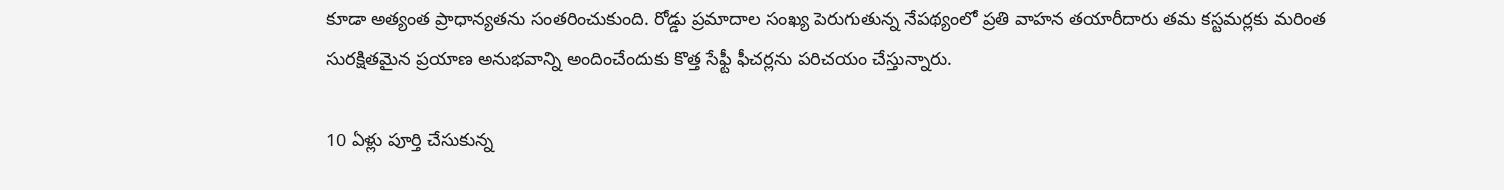కూడా అత్యంత ప్రాధాన్యతను సంతరించుకుంది. రోడ్డు ప్రమాదాల సంఖ్య పెరుగుతున్న నేపథ్యంలో ప్రతి వాహన తయారీదారు తమ కస్టమర్లకు మరింత సురక్షితమైన ప్రయాణ అనుభవాన్ని అందించేందుకు కొత్త సేఫ్టీ ఫీచర్లను పరిచయం చేస్తున్నారు.

10 ఏళ్లు పూర్తి చేసుకున్న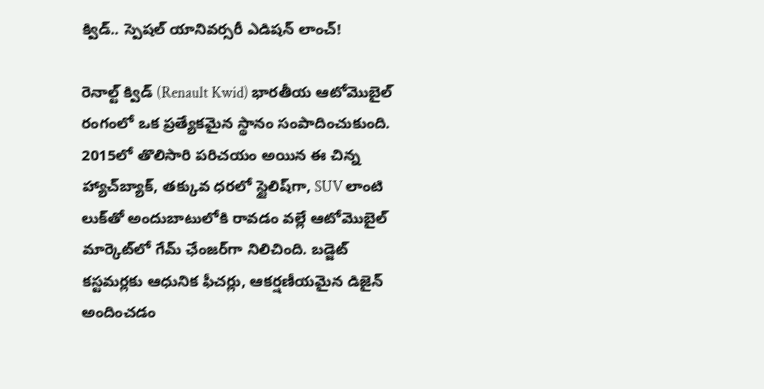క్విడ్.. స్పెషల్ యానివర్సరీ ఎడిషన్ లాంచ్!

రెనాల్ట్ క్విడ్ (Renault Kwid) భారతీయ ఆటోమొబైల్ రంగంలో ఒక ప్రత్యేకమైన స్థానం సంపాదించుకుంది. 2015లో తొలిసారి పరిచయం అయిన ఈ చిన్న హ్యాచ్‌బ్యాక్, తక్కువ ధరలో స్టైలిష్‌గా, SUV లాంటి లుక్‌తో అందుబాటులోకి రావడం వల్లే ఆటోమొబైల్ మార్కెట్‌లో గేమ్ ఛేంజర్‌గా నిలిచింది. బడ్జెట్‌ కస్టమర్లకు ఆధునిక ఫీచర్లు, ఆకర్షణీయమైన డిజైన్‌ అందించడం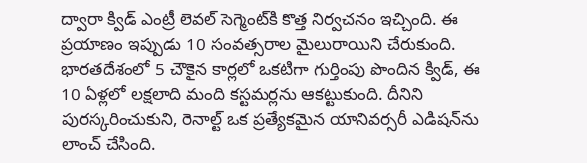ద్వారా క్విడ్ ఎంట్రీ లెవల్ సెగ్మెంట్‌కి కొత్త నిర్వచనం ఇచ్చింది. ఈ ప్రయాణం ఇప్పుడు 10 సంవత్సరాల మైలురాయిని చేరుకుంది. భారతదేశంలో 5 చౌకైన కార్లలో ఒకటిగా గుర్తింపు పొందిన క్విడ్, ఈ 10 ఏళ్లలో లక్షలాది మంది కస్టమర్లను ఆకట్టుకుంది. దీనిని పురస్కరించుకుని, రెనాల్ట్ ఒక ప్రత్యేకమైన యానివర్సరీ ఎడిషన్‌ను లాంచ్ చేసింది.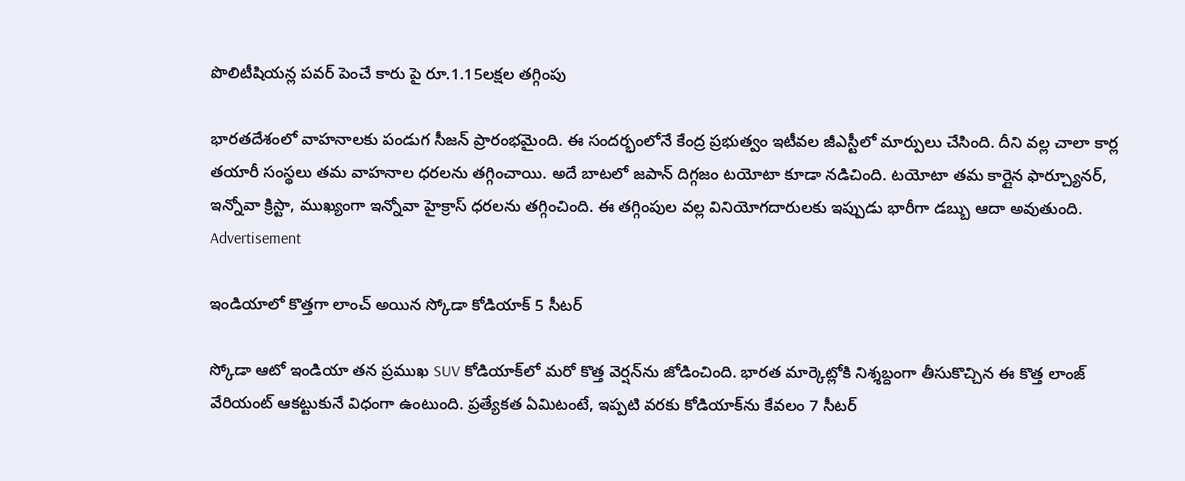పొలిటీషియన్ల పవర్ పెంచే కారు పై రూ.1.15లక్షల తగ్గింపు

భారతదేశంలో వాహనాలకు పండుగ సీజన్ ప్రారంభమైంది. ఈ సందర్భంలోనే కేంద్ర ప్రభుత్వం ఇటీవల జీఎస్టీలో మార్పులు చేసింది. దీని వల్ల చాలా కార్ల తయారీ సంస్థలు తమ వాహనాల ధరలను తగ్గించాయి. అదే బాటలో జపాన్ దిగ్గజం టయోటా కూడా నడిచింది. టయోటా తమ కార్లైన ఫార్చ్యూనర్, ఇన్నోవా క్రిస్టా, ముఖ్యంగా ఇన్నోవా హైక్రాస్ ధరలను తగ్గించింది. ఈ తగ్గింపుల వల్ల వినియోగదారులకు ఇప్పుడు భారీగా డబ్బు ఆదా అవుతుంది.
Advertisement

ఇండియాలో కొత్తగా లాంచ్ అయిన స్కోడా కోడియాక్ 5 సీటర్

స్కోడా ఆటో ఇండియా తన ప్రముఖ SUV కోడియాక్‌లో మరో కొత్త వెర్షన్‌ను జోడించింది. భారత మార్కెట్లోకి నిశ్శబ్దంగా తీసుకొచ్చిన ఈ కొత్త లాంజ్ వేరియంట్ ఆకట్టుకునే విధంగా ఉంటుంది. ప్రత్యేకత ఏమిటంటే, ఇప్పటి వరకు కోడియాక్‌ను కేవలం 7 సీటర్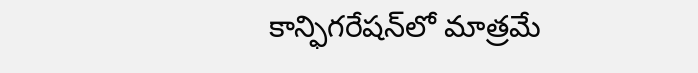కాన్ఫిగరేషన్‌లో మాత్రమే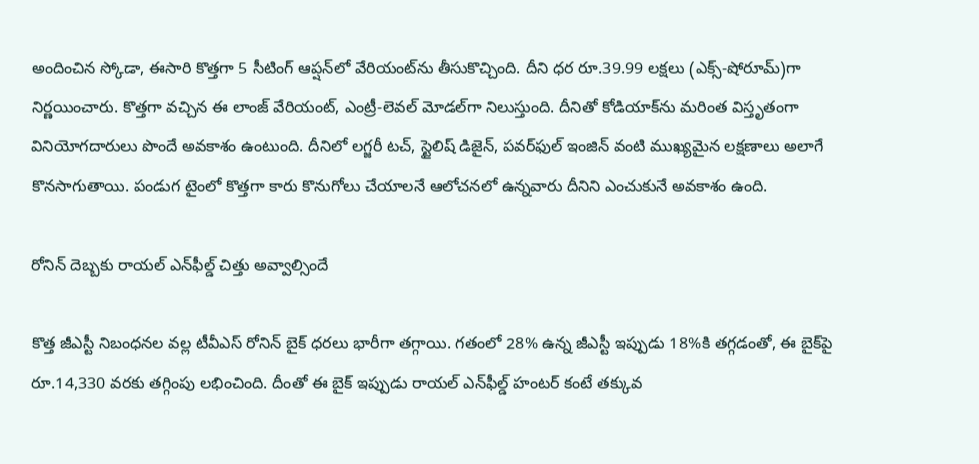అందించిన స్కోడా, ఈసారి కొత్తగా 5 సీటింగ్ ఆప్షన్‌లో వేరియంట్‌ను తీసుకొచ్చింది. దీని ధర రూ.39.99 లక్షలు (ఎక్స్-షోరూమ్)గా నిర్ణయించారు. కొత్తగా వచ్చిన ఈ లాంజ్ వేరియంట్, ఎంట్రీ-లెవల్ మోడల్‌గా నిలుస్తుంది. దీనితో కోడియాక్‌ను మరింత విస్తృతంగా వినియోగదారులు పొందే అవకాశం ఉంటుంది. దీనిలో లగ్జరీ టచ్, స్టైలిష్ డిజైన్, పవర్‌ఫుల్ ఇంజిన్ వంటి ముఖ్యమైన లక్షణాలు అలాగే కొనసాగుతాయి. పండుగ టైంలో కొత్తగా కారు కొనుగోలు చేయాలనే ఆలోచనలో ఉన్నవారు దీనిని ఎంచుకునే అవకాశం ఉంది.

రోనిన్ దెబ్బకు రాయల్ ఎన్‌ఫీల్డ్ చిత్తు అవ్వాల్సిందే

కొత్త జీఎస్టీ నిబంధనల వల్ల టీవీఎస్ రోనిన్ బైక్ ధరలు భారీగా తగ్గాయి. గతంలో 28% ఉన్న జీఎస్టీ ఇప్పుడు 18%కి తగ్గడంతో, ఈ బైక్‌పై రూ.14,330 వరకు తగ్గింపు లభించింది. దీంతో ఈ బైక్ ఇప్పుడు రాయల్ ఎన్‌ఫీల్డ్ హంటర్ కంటే తక్కువ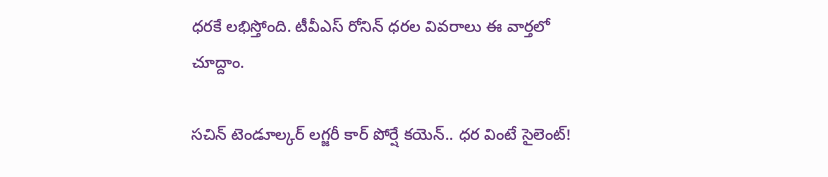ధరకే లభిస్తోంది. టీవీఎస్ రోనిన్ ధరల వివరాలు ఈ వార్తలో చూద్దాం.

సచిన్ టెండూల్కర్ లగ్జరీ కార్ పోర్షే కయెన్.. ధర వింటే సైలెంట్!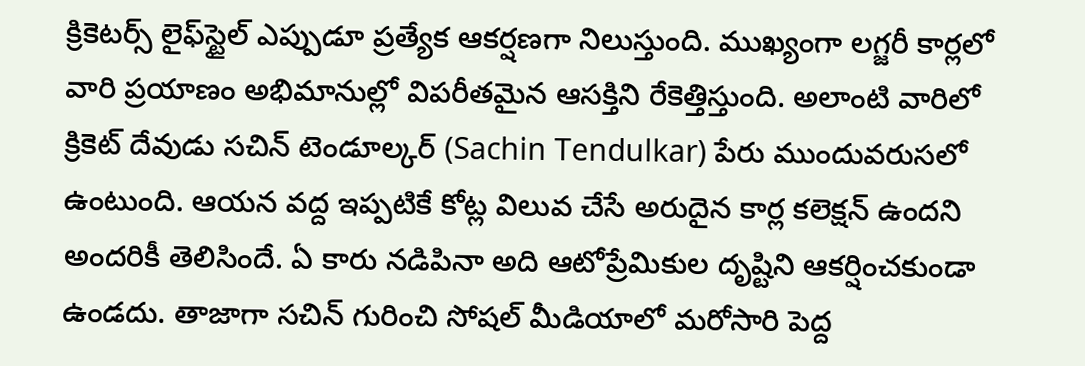క్రికెటర్స్ లైఫ్‌స్టైల్ ఎప్పుడూ ప్రత్యేక ఆకర్షణగా నిలుస్తుంది. ముఖ్యంగా లగ్జరీ కార్లలో వారి ప్రయాణం అభిమానుల్లో విపరీతమైన ఆసక్తిని రేకెత్తిస్తుంది. అలాంటి వారిలో క్రికెట్ దేవుడు సచిన్ టెండూల్కర్ (Sachin Tendulkar) పేరు ముందువరుసలో ఉంటుంది. ఆయన వద్ద ఇప్పటికే కోట్ల విలువ చేసే అరుదైన కార్ల కలెక్షన్ ఉందని అందరికీ తెలిసిందే. ఏ కారు నడిపినా అది ఆటోప్రేమికుల దృష్టిని ఆకర్షించకుండా ఉండదు. తాజాగా సచిన్ గురించి సోషల్ మీడియాలో మరోసారి పెద్ద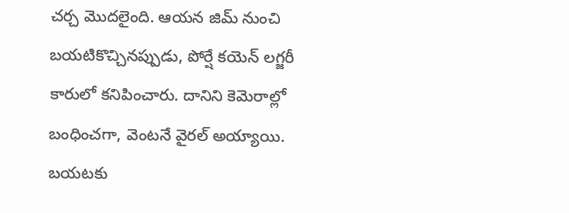చర్చ మొదలైంది. ఆయన జిమ్‌ నుంచి బయటికొచ్చినప్పుడు, పోర్షే కయెన్ లగ్జరీ కారులో కనిపించారు. దానిని కెమెరాల్లో బంధించగా, వెంటనే వైరల్ అయ్యాయి. బయటకు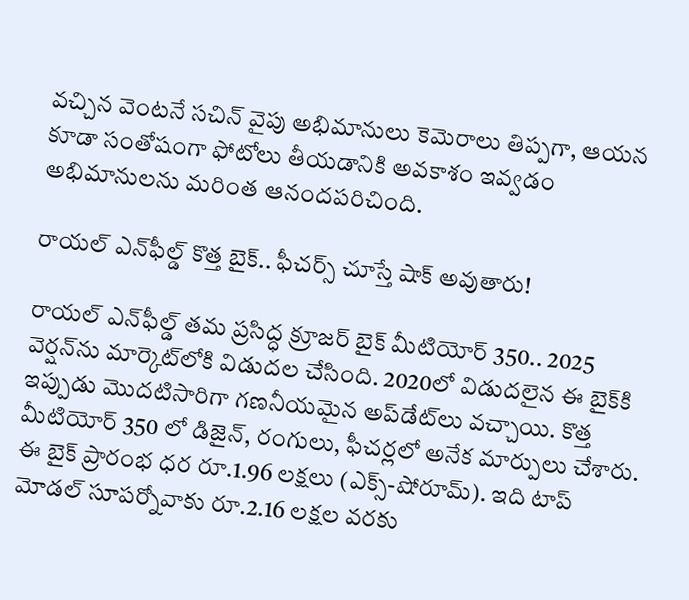వచ్చిన వెంటనే సచిన్ వైపు అభిమానులు కెమెరాలు తిప్పగా, ఆయన కూడా సంతోషంగా ఫోటోలు తీయడానికి అవకాశం ఇవ్వడం అభిమానులను మరింత ఆనందపరిచింది.

రాయల్ ఎన్‌ఫీల్డ్ కొత్త బైక్.. ఫీచర్స్ చూస్తే షాక్ అవుతారు!

రాయల్ ఎన్‌ఫీల్డ్ తమ ప్రసిద్ధ క్రూజర్ బైక్ మీటియోర్ 350.. 2025 వెర్షన్‌ను మార్కెట్‌లోకి విడుదల చేసింది. 2020లో విడుదలైన ఈ బైక్‌కి ఇప్పుడు మొదటిసారిగా గణనీయమైన అప్‌డేట్‌లు వచ్చాయి. కొత్త మీటియోర్ 350 లో డిజైన్, రంగులు, ఫీచర్లలో అనేక మార్పులు చేశారు. ఈ బైక్ ప్రారంభ ధర రూ.1.96 లక్షలు (ఎక్స్-షోరూమ్). ఇది టాప్ మోడల్ సూపర్నోవాకు రూ.2.16 లక్షల వరకు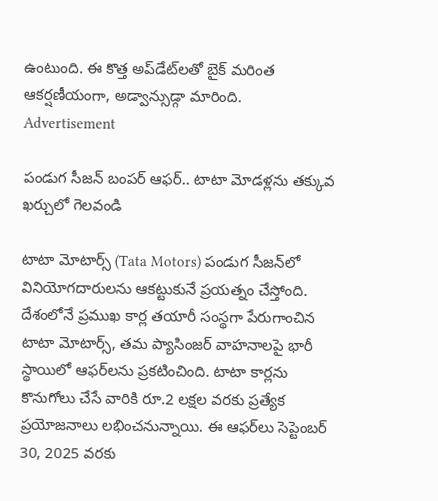ఉంటుంది. ఈ కొత్త అప్‌డేట్‌లతో బైక్ మరింత ఆకర్షణీయంగా, అడ్వాన్సుడ్గా మారింది.
Advertisement

పండుగ సీజన్ బంపర్ ఆఫర్.. టాటా మోడళ్లను తక్కువ ఖర్చులో గెలవండి

టాటా మోటార్స్ (Tata Motors) పండుగ సీజన్‌‌లో వినియోగదారులను ఆకట్టుకునే ప్రయత్నం చేస్తోంది. దేశంలోనే ప్రముఖ కార్ల తయారీ సంస్థగా పేరుగాంచిన టాటా మోటార్స్, తమ ప్యాసింజర్ వాహనాలపై భారీ స్థాయిలో ఆఫర్‌లను ప్రకటించింది. టాటా కార్లను కొనుగోలు చేసే వారికి రూ.2 లక్షల వరకు ప్రత్యేక ప్రయోజనాలు లభించనున్నాయి. ఈ ఆఫర్‌లు సెప్టెంబర్ 30, 2025 వరకు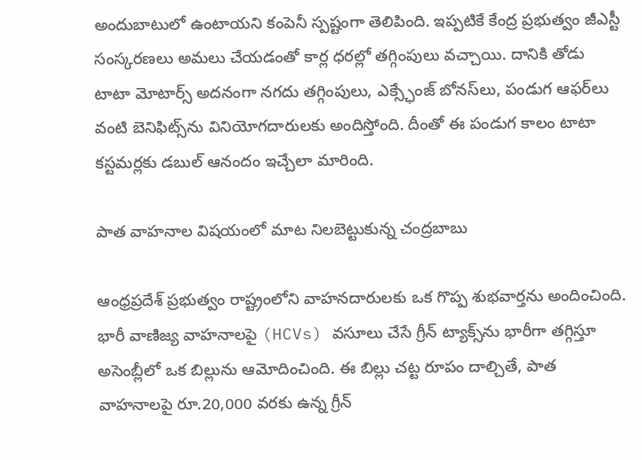అందుబాటులో ఉంటాయని కంపెనీ స్పష్టంగా తెలిపింది. ఇప్పటికే కేంద్ర ప్రభుత్వం జీఎస్టీ సంస్కరణలు అమలు చేయడంతో కార్ల ధరల్లో తగ్గింపులు వచ్చాయి. దానికి తోడు టాటా మోటార్స్ అదనంగా నగదు తగ్గింపులు, ఎక్స్ఛేంజ్ బోనస్‌లు, పండుగ ఆఫర్‌లు వంటి బెనిఫిట్స్‌ను వినియోగదారులకు అందిస్తోంది. దీంతో ఈ పండుగ కాలం టాటా కస్టమర్లకు డబుల్ ఆనందం ఇచ్చేలా మారింది.

పాత వాహనాల విషయంలో మాట నిలబెట్టుకున్న చంద్రబాబు

ఆంధ్రప్రదేశ్ ప్రభుత్వం రాష్ట్రంలోని వాహనదారులకు ఒక గొప్ప శుభవార్తను అందించింది. భారీ వాణిజ్య వాహనాలపై (HCVs) వసూలు చేసే గ్రీన్ ట్యాక్స్‌ను భారీగా తగ్గిస్తూ అసెంబ్లీలో ఒక బిల్లును ఆమోదించింది. ఈ బిల్లు చట్ట రూపం దాల్చితే, పాత వాహనాలపై రూ.20,000 వరకు ఉన్న గ్రీన్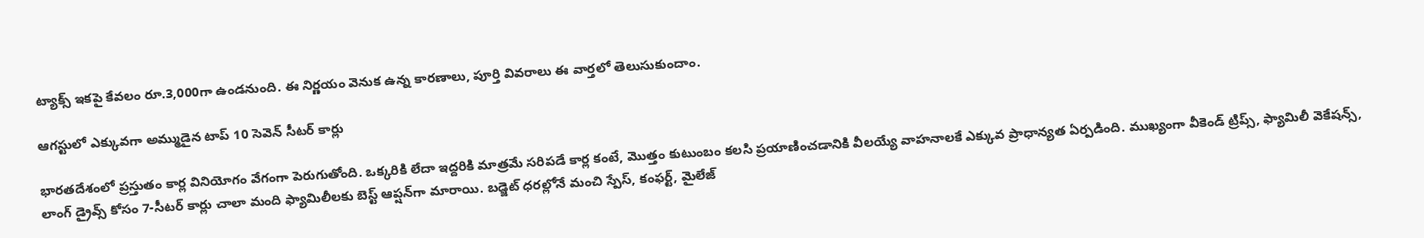ట్యాక్స్ ఇకపై కేవలం రూ.3,000గా ఉండనుంది. ఈ నిర్ణయం వెనుక ఉన్న కారణాలు, పూర్తి వివరాలు ఈ వార్తలో తెలుసుకుందాం.

ఆగస్టులో ఎక్కువగా అమ్ముడైన టాప్ 10 సెవెన్ సీటర్ కార్లు

భారతదేశంలో ప్రస్తుతం కార్ల వినియోగం వేగంగా పెరుగుతోంది. ఒక్కరికి లేదా ఇద్దరికి మాత్రమే సరిపడే కార్ల కంటే, మొత్తం కుటుంబం కలసి ప్రయాణించడానికి వీలయ్యే వాహనాలకే ఎక్కువ ప్రాధాన్యత ఏర్పడింది. ముఖ్యంగా వీకెండ్ ట్రిప్స్, ఫ్యామిలీ వెకేషన్స్, లాంగ్ డ్రైవ్స్ కోసం 7-సీటర్ కార్లు చాలా మంది ఫ్యామిలీలకు బెస్ట్ ఆప్షన్‌గా మారాయి. బడ్జెట్ ధరల్లోనే మంచి స్పేస్, కంఫర్ట్, మైలేజ్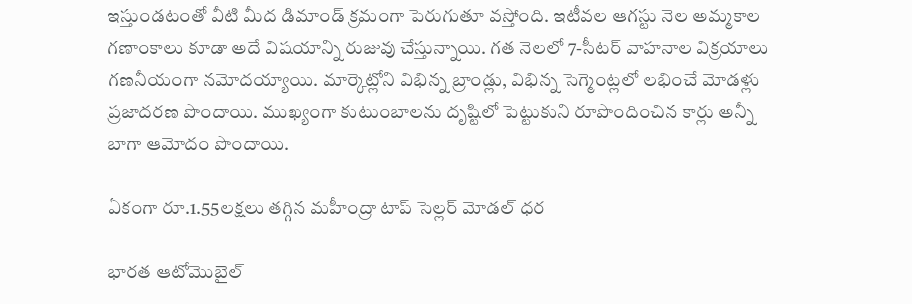ఇస్తుండటంతో వీటి మీద డిమాండ్ క్రమంగా పెరుగుతూ వస్తోంది. ఇటీవల ఆగస్టు నెల అమ్మకాల గణాంకాలు కూడా అదే విషయాన్ని రుజువు చేస్తున్నాయి. గత నెలలో 7-సీటర్ వాహనాల విక్రయాలు గణనీయంగా నమోదయ్యాయి. మార్కెట్లోని విభిన్న బ్రాండ్లు, విభిన్న సెగ్మెంట్లలో లభించే మోడళ్లు ప్రజాదరణ పొందాయి. ముఖ్యంగా కుటుంబాలను దృష్టిలో పెట్టుకుని రూపొందించిన కార్లు అన్నీ బాగా ఆమోదం పొందాయి.

ఏకంగా రూ.1.55లక్షలు తగ్గిన మహీంద్రా టాప్ సెల్లర్ మోడల్ ధర

భారత ఆటోమొబైల్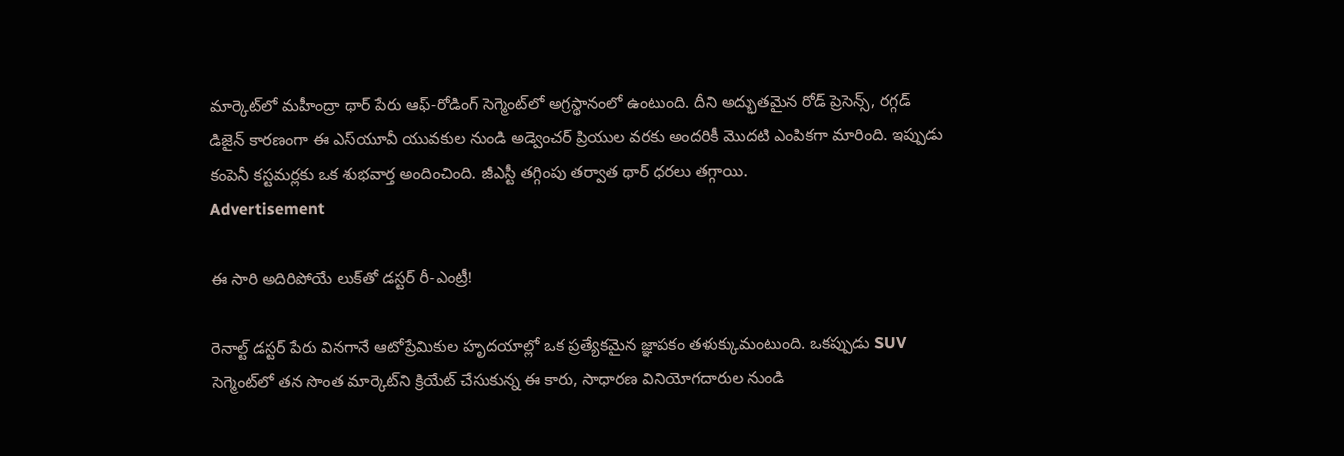మార్కెట్‌లో మహీంద్రా థార్ పేరు ఆఫ్-రోడింగ్ సెగ్మెంట్‌లో అగ్రస్థానంలో ఉంటుంది. దీని అద్భుతమైన రోడ్ ప్రెసెన్స్, రగ్గడ్ డిజైన్ కారణంగా ఈ ఎస్‌యూవీ యువకుల నుండి అడ్వెంచర్ ప్రియుల వరకు అందరికీ మొదటి ఎంపికగా మారింది. ఇప్పుడు కంపెనీ కస్టమర్లకు ఒక శుభవార్త అందించింది. జీఎస్టీ తగ్గింపు తర్వాత థార్ ధరలు తగ్గాయి.
Advertisement

ఈ సారి అదిరిపోయే లుక్‌తో డస్టర్ రీ-ఎంట్రీ!

రెనాల్ట్ డస్టర్ పేరు వినగానే ఆటోప్రేమికుల హృదయాల్లో ఒక ప్రత్యేకమైన జ్ఞాపకం తళుక్కుమంటుంది. ఒకప్పుడు SUV సెగ్మెంట్‌లో తన సొంత మార్కెట్‌ని క్రియేట్ చేసుకున్న ఈ కారు, సాధారణ వినియోగదారుల నుండి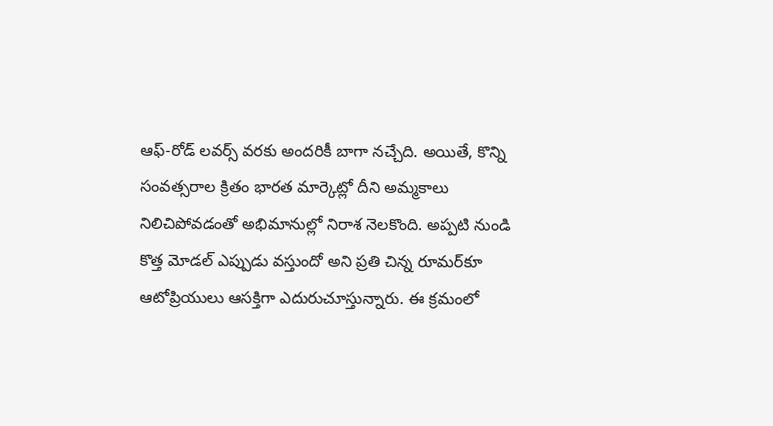ఆఫ్-రోడ్ లవర్స్ వరకు అందరికీ బాగా నచ్చేది. అయితే, కొన్ని సంవత్సరాల క్రితం భారత మార్కెట్లో దీని అమ్మకాలు నిలిచిపోవడంతో అభిమానుల్లో నిరాశ నెలకొంది. అప్పటి నుండి కొత్త మోడల్ ఎప్పుడు వస్తుందో అని ప్రతి చిన్న రూమర్‌కూ ఆటోప్రియులు ఆసక్తిగా ఎదురుచూస్తున్నారు. ఈ క్రమంలో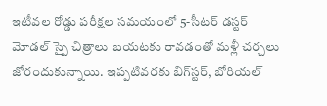ఇటీవల రోడ్డు పరీక్షల సమయంలో 5-సీటర్ డస్టర్ మోడల్ స్పై చిత్రాలు బయటకు రావడంతో మళ్లీ చర్చలు జోరందుకున్నాయి. ఇప్పటివరకు బిగ్‌స్టర్, బోరియల్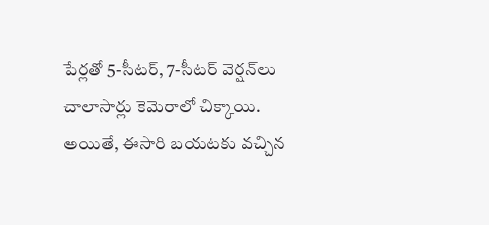పేర్లతో 5-సీటర్, 7-సీటర్ వెర్షన్‌లు చాలాసార్లు కెమెరాలో చిక్కాయి. అయితే, ఈసారి బయటకు వచ్చిన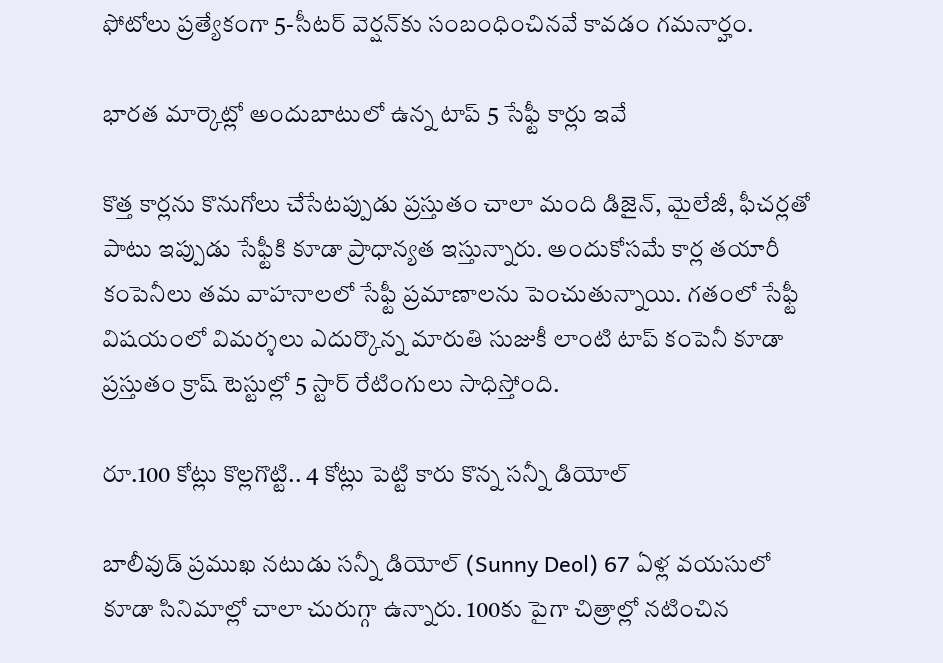ఫోటోలు ప్రత్యేకంగా 5-సీటర్ వెర్షన్‌కు సంబంధించినవే కావడం గమనార్హం.

భారత మార్కెట్లో అందుబాటులో ఉన్న టాప్ 5 సేఫ్టీ కార్లు ఇవే

కొత్త కార్లను కొనుగోలు చేసేటప్పుడు ప్రస్తుతం చాలా మంది డిజైన్, మైలేజీ, ఫీచర్లతో పాటు ఇప్పుడు సేఫ్టీకి కూడా ప్రాధాన్యత ఇస్తున్నారు. అందుకోసమే కార్ల తయారీ కంపెనీలు తమ వాహనాలలో సేఫ్టీ ప్రమాణాలను పెంచుతున్నాయి. గతంలో సేఫ్టీ విషయంలో విమర్శలు ఎదుర్కొన్న మారుతి సుజుకీ లాంటి టాప్ కంపెనీ కూడా ప్రస్తుతం క్రాష్ టెస్టుల్లో 5 స్టార్ రేటింగులు సాధిస్తోంది.

రూ.100 కోట్లు కొల్లగొట్టి.. 4 కోట్లు పెట్టి కారు కొన్న సన్నీ డియోల్

బాలీవుడ్ ప్రముఖ నటుడు సన్నీ డియోల్ (Sunny Deol) 67 ఏళ్ల వయసులో కూడా సినిమాల్లో చాలా చురుగ్గా ఉన్నారు. 100కు పైగా చిత్రాల్లో నటించిన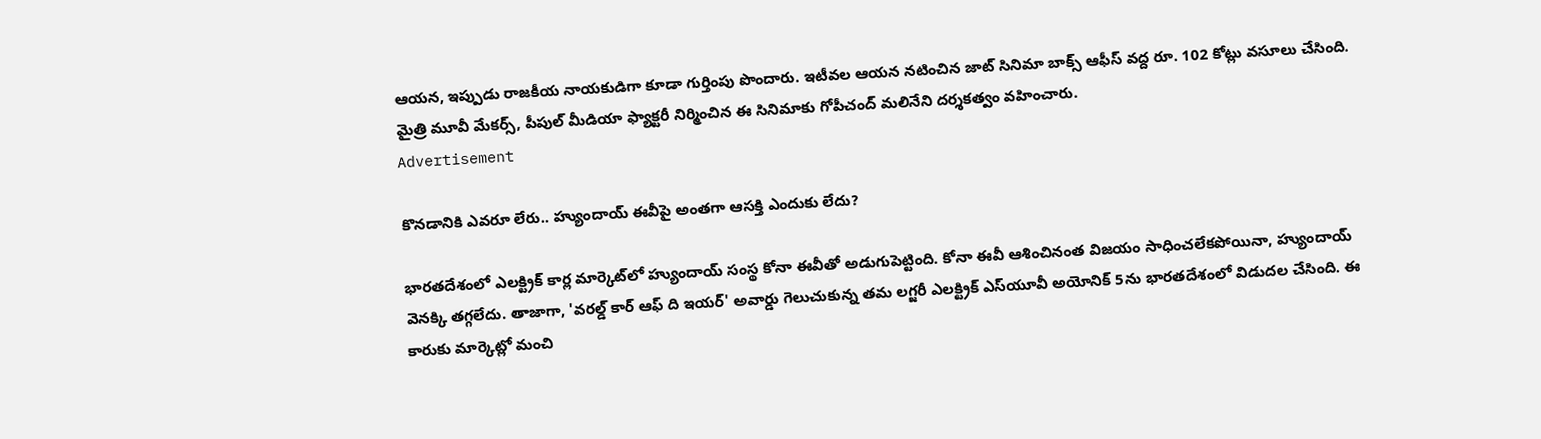ఆయన, ఇప్పుడు రాజకీయ నాయకుడిగా కూడా గుర్తింపు పొందారు. ఇటీవల ఆయన నటించిన జాట్ సినిమా బాక్స్ ఆఫీస్ వద్ద రూ. 102 కోట్లు వసూలు చేసింది. మైత్రి మూవీ మేకర్స్, పీపుల్ మీడియా ఫ్యాక్టరీ నిర్మించిన ఈ సినిమాకు గోపీచంద్ మలినేని దర్శకత్వం వహించారు.
Advertisement

కొనడానికి ఎవరూ లేరు.. హ్యుందాయ్ ఈవీపై అంతగా ఆసక్తి ఎందుకు లేదు?

భారతదేశంలో ఎలక్ట్రిక్ కార్ల మార్కెట్‌లో హ్యుందాయ్ సంస్థ కోనా ఈవీతో అడుగుపెట్టింది. కోనా ఈవీ ఆశించినంత విజయం సాధించలేకపోయినా, హ్యుందాయ్ వెనక్కి తగ్గలేదు. తాజాగా, 'వరల్డ్ కార్ ఆఫ్ ది ఇయర్' అవార్డు గెలుచుకున్న తమ లగ్జరీ ఎలక్ట్రిక్ ఎస్‌యూవీ అయోనిక్ 5ను భారతదేశంలో విడుదల చేసింది. ఈ కారుకు మార్కెట్లో మంచి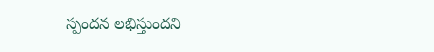స్పందన లభిస్తుందని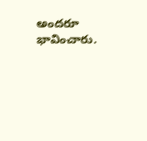అందరూ భావించారు.